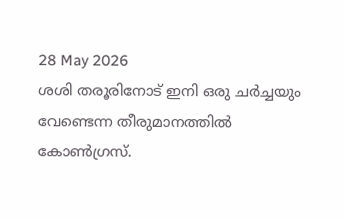28 May 2026
ശശി തരൂരിനോട് ഇനി ഒരു ചര്‍ച്ചയും വേണ്ടെന്ന തീരുമാനത്തില്‍ കോണ്‍ഗ്രസ്.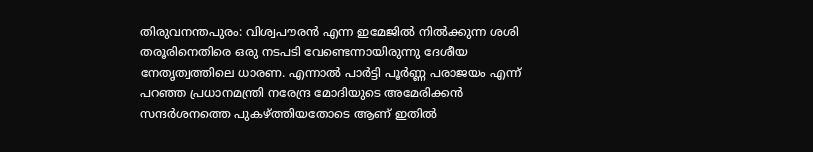തിരുവനന്തപുരം: വിശ്വപൗരന്‍ എന്ന ഇമേജില്‍ നില്‍ക്കുന്ന ശശി തരൂരിനെതിരെ ഒരു നടപടി വേണ്ടെന്നായിരുന്നു ദേശീയ നേതൃത്വത്തിലെ ധാരണ. എന്നാല്‍ പാര്‍ട്ടി പൂര്‍ണ്ണ പരാജയം എന്ന് പറഞ്ഞ പ്രധാനമന്ത്രി നരേന്ദ്ര മോദിയുടെ അമേരിക്കന്‍ സന്ദര്‍ശനത്തെ പുകഴ്ത്തിയതോടെ ആണ് ഇതില്‍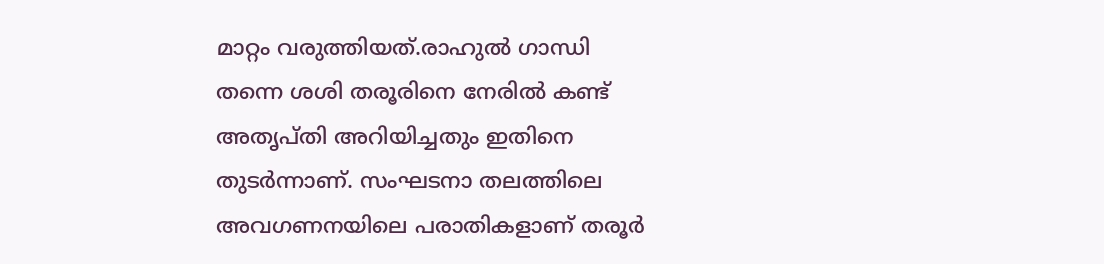മാറ്റം വരുത്തിയത്.രാഹുല്‍ ഗാന്ധി തന്നെ ശശി തരൂരിനെ നേരില്‍ കണ്ട് അതൃപ്തി അറിയിച്ചതും ഇതിനെ തുടര്‍ന്നാണ്. സംഘടനാ തലത്തിലെ അവഗണനയിലെ പരാതികളാണ് തരൂര്‍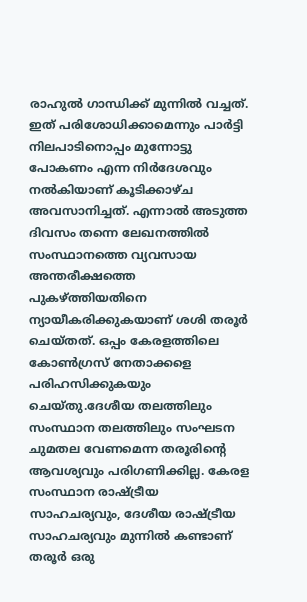രാഹുല്‍ ഗാന്ധിക്ക് മുന്നില്‍ വച്ചത്. ഇത് പരിശോധിക്കാമെന്നും പാര്‍ട്ടി നിലപാടിനൊപ്പം മുന്നോട്ടു പോകണം എന്ന നിര്‍ദേശവും നല്‍കിയാണ് കൂടിക്കാഴ്ച അവസാനിച്ചത്. എന്നാല്‍ അടുത്ത ദിവസം തന്നെ ലേഖനത്തില്‍ സംസ്ഥാനത്തെ വ്യവസായ അന്തരീക്ഷത്തെ പുകഴ്ത്തിയതിനെ ന്യായീകരിക്കുകയാണ് ശശി തരൂര്‍ ചെയ്തത്. ഒപ്പം കേരളത്തിലെ കോണ്‍ഗ്രസ് നേതാക്കളെ പരിഹസിക്കുകയും ചെയ്തു.ദേശീയ തലത്തിലും സംസ്ഥാന തലത്തിലും സംഘടന ചുമതല വേണമെന്ന തരൂരിൻ്റെ ആവശ്യവും പരിഗണിക്കില്ല. കേരള സംസ്ഥാന രാഷ്ട്രീയ സാഹചര്യവും, ദേശീയ രാഷ്ട്രീയ സാഹചര്യവും മുന്നിൽ കണ്ടാണ് തരൂർ ഒരു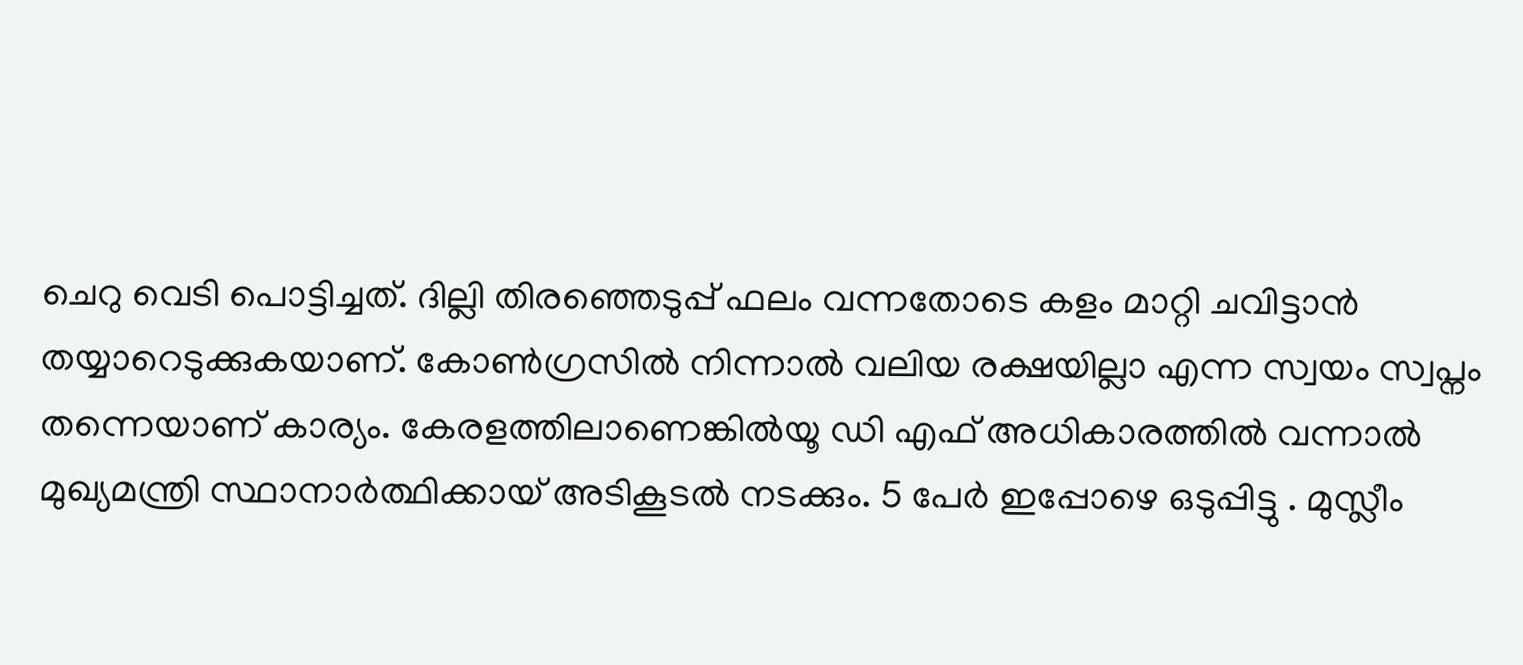ചെറു വെടി പൊട്ടിച്ചത്. ദില്ലി തിരഞ്ഞെടുപ്പ് ഫലം വന്നതോടെ കളം മാറ്റി ചവിട്ടാൻ തയ്യാറെടുക്കുകയാണ്. കോൺഗ്രസിൽ നിന്നാൽ വലിയ രക്ഷയില്ലാ എന്ന സ്വയം സ്വപ്നം തന്നെയാണ് കാര്യം. കേരളത്തിലാണെങ്കിൽയൂ ഡി എഫ് അധികാരത്തിൽ വന്നാൽ മുഖ്യമന്ത്രി സ്ഥാനാർത്ഥിക്കായ് അടികൂടൽ നടക്കും. 5 പേർ ഇപ്പോഴെ ഒടുപ്പിട്ടു . മുസ്ലീം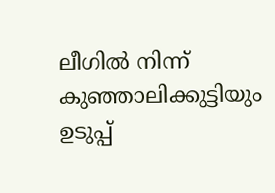ലീഗിൽ നിന്ന് കുഞ്ഞാലിക്കുട്ടിയും ഉടുപ്പ്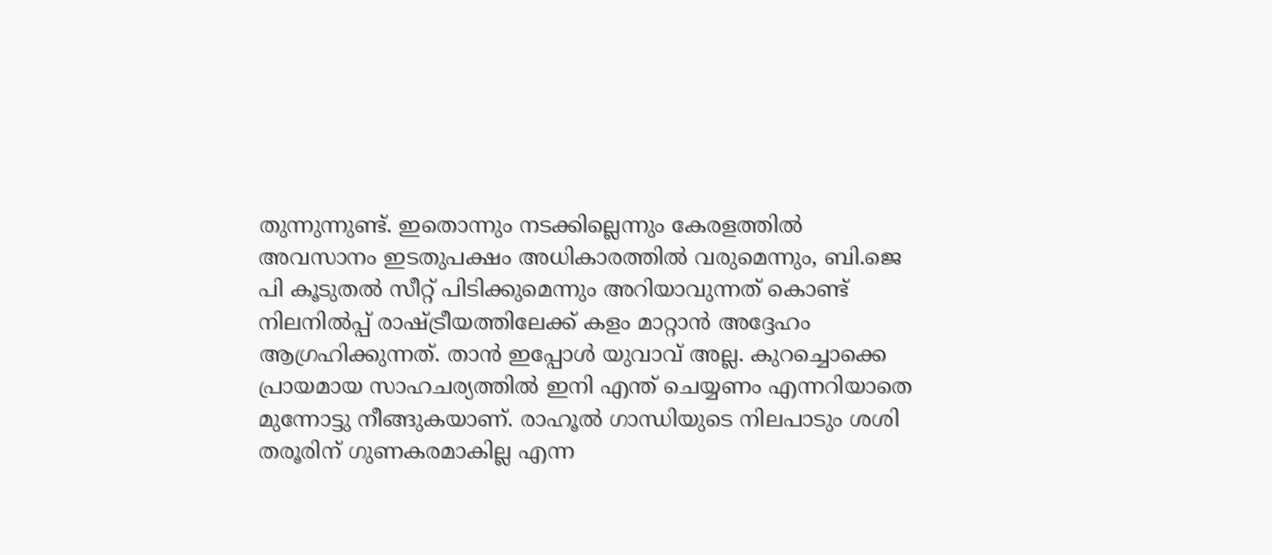തുന്നുന്നുണ്ട്. ഇതൊന്നും നടക്കില്ലെന്നും കേരളത്തിൽ അവസാനം ഇടതുപക്ഷം അധികാരത്തിൽ വരുമെന്നും, ബി.ജെ പി കൂടുതൽ സീറ്റ് പിടിക്കുമെന്നും അറിയാവുന്നത് കൊണ്ട് നിലനിൽപ്പ് രാഷ്ട്രീയത്തിലേക്ക് കളം മാറ്റാൻ അദ്ദേഹം ആഗ്രഹിക്കുന്നത്. താൻ ഇപ്പോൾ യുവാവ് അല്ല. കുറച്ചൊക്കെ പ്രായമായ സാഹചര്യത്തിൽ ഇനി എന്ത് ചെയ്യണം എന്നറിയാതെ മുന്നോട്ടു നീങ്ങുകയാണ്. രാഹൂൽ ഗാന്ധിയുടെ നിലപാടും ശശി തരൂരിന് ഗുണകരമാകില്ല എന്ന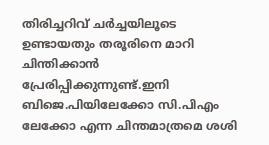തിരിച്ചറിവ് ചർച്ചയിലൂടെ ഉണ്ടായതും തരൂരിനെ മാറി ചിന്തിക്കാൻ പ്രേരിപ്പിക്കുന്നുണ്ട്.ഇനി ബിജെ.പിയിലേക്കോ സി.പിഎം ലേക്കോ എന്ന ചിന്തമാത്രമെ ശശി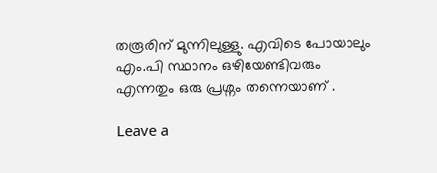തരൂരിന് മുന്നിലുള്ളു. എവിടെ പോയാലും എം.പി സ്ഥാനം ഒഴിയേണ്ടിവരും എന്നതും ഒരു പ്രശ്നം തന്നെയാണ് .

Leave a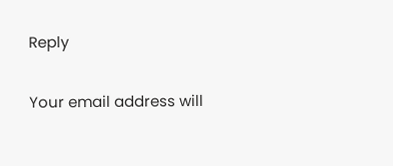Reply

Your email address will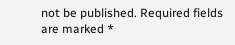not be published. Required fields are marked *